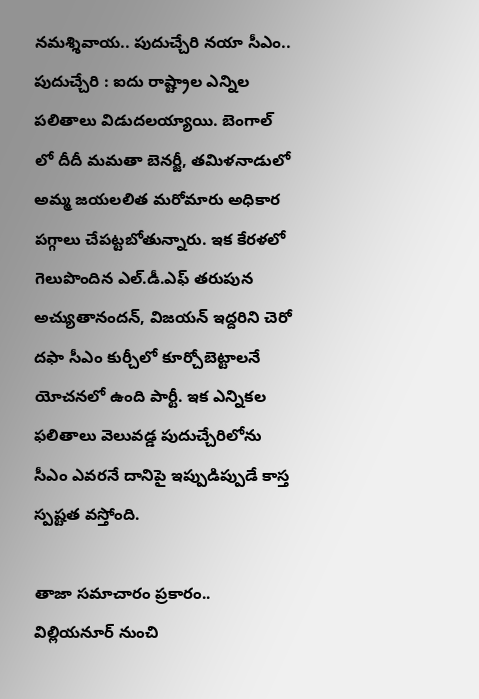నమశ్శివాయ.. పుదుచ్చేరి నయా సీఎం..
పుదుచ్చేరి : ఐదు రాష్ట్రాల ఎన్నిల పలితాలు విడుదలయ్యాయి. బెంగాల్ లో దీదీ మమతా బెనర్జీ, తమిళనాడులో అమ్మ జయలలిత మరోమారు అధికార పగ్గాలు చేపట్టబోతున్నారు. ఇక కేరళలో గెలుపొందిన ఎల్.డీ.ఎఫ్ తరుపున అచ్యుతానందన్, విజయన్ ఇద్దరిని చెరో దఫా సీఎం కుర్చీలో కూర్చోబెట్టాలనే యోచనలో ఉంది పార్టీ. ఇక ఎన్నికల ఫలితాలు వెలువడ్డ పుదుచ్చేరిలోను సీఎం ఎవరనే దానిపై ఇప్పుడిప్పుడే కాస్త స్పష్టత వస్తోంది.

తాజా సమాచారం ప్రకారం.. విల్లియనూర్ నుంచి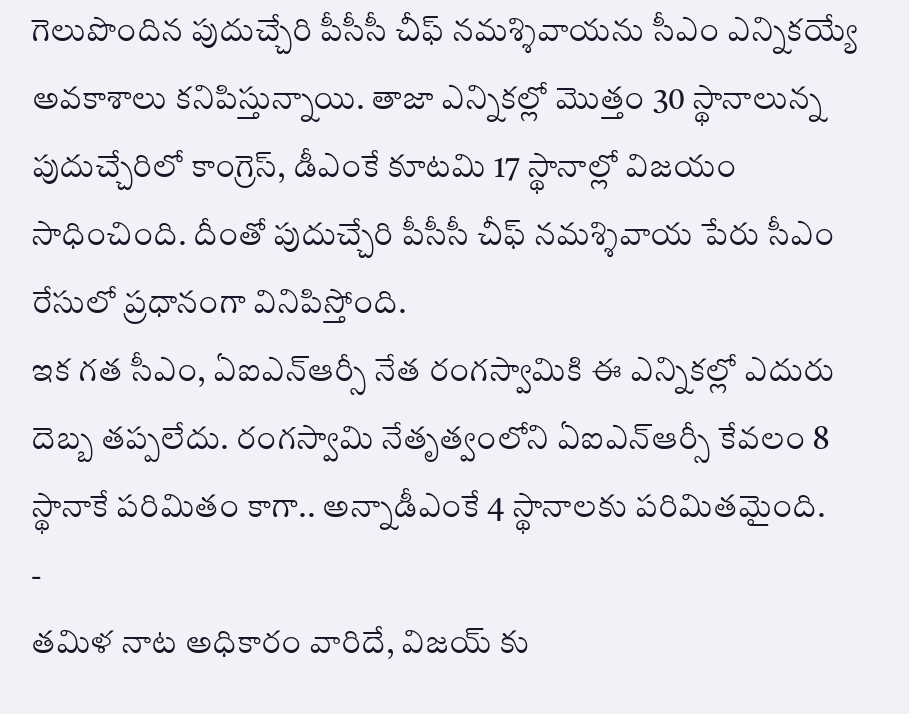గెలుపొందిన పుదుచ్చేరి పీసీసీ చీఫ్ నమశ్శివాయను సీఎం ఎన్నికయ్యే అవకాశాలు కనిపిస్తున్నాయి. తాజా ఎన్నికల్లో మొత్తం 30 స్థానాలున్న పుదుచ్చేరిలో కాంగ్రెస్, డీఎంకే కూటమి 17 స్థానాల్లో విజయం సాధించింది. దీంతో పుదుచ్చేరి పీసీసీ చీఫ్ నమశ్శివాయ పేరు సీఎం రేసులో ప్రధానంగా వినిపిస్తోంది.
ఇక గత సీఎం, ఏఐఎన్ఆర్సీ నేత రంగస్వామికి ఈ ఎన్నికల్లో ఎదురు దెబ్బ తప్పలేదు. రంగస్వామి నేతృత్వంలోని ఏఐఎన్ఆర్సీ కేవలం 8 స్థానాకే పరిమితం కాగా.. అన్నాడీఎంకే 4 స్థానాలకు పరిమితమైంది.
-
తమిళ నాట అధికారం వారిదే, విజయ్ కు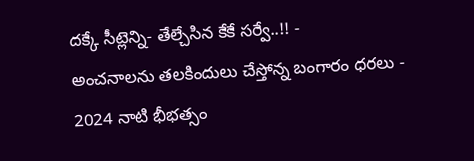దక్కే సీట్లెన్ని- తేల్చేసిన కేకే సర్వే..!! -
అంచనాలను తలకిందులు చేస్తోన్న బంగారం ధరలు -
2024 నాటి భీభత్సం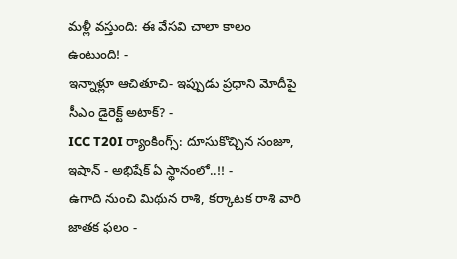మళ్లీ వస్తుంది: ఈ వేసవి చాలా కాలం ఉంటుంది! -
ఇన్నాళ్లూ ఆచితూచి- ఇప్పుడు ప్రధాని మోదీపై సీఎం డైరెక్ట్ అటాక్? -
ICC T20I ర్యాంకింగ్స్: దూసుకొచ్చిన సంజూ, ఇషాన్ - అభిషేక్ ఏ స్థానంలో..!! -
ఉగాది నుంచి మిథున రాశి, కర్కాటక రాశి వారి జాతక ఫలం -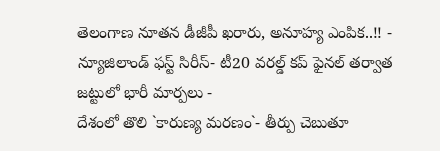తెలంగాణ నూతన డీజీపీ ఖరారు, అనూహ్య ఎంపిక..!! -
న్యూజిలాండ్ ఫస్ట్ సిరీస్- టీ20 వరల్డ్ కప్ ఫైనల్ తర్వాత జట్టులో భారీ మార్పలు -
దేశంలో తొలి `కారుణ్య మరణం`- తీర్పు చెబుతూ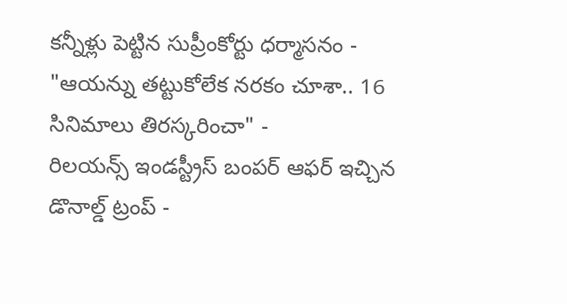కన్నీళ్లు పెట్టిన సుప్రీంకోర్టు ధర్మాసనం -
"ఆయన్ను తట్టుకోలేక నరకం చూశా.. 16 సినిమాలు తిరస్కరించా" -
రిలయన్స్ ఇండస్ట్రీస్ బంపర్ ఆఫర్ ఇచ్చిన డొనాల్డ్ ట్రంప్ -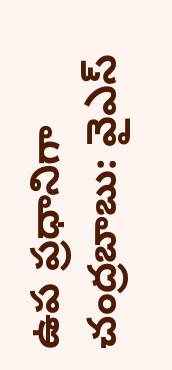ఉప ప్రధానిగా చంద్రబాబు: వైఎస్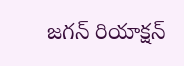జగన్ రియాక్షన్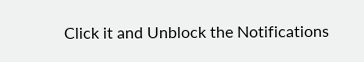Click it and Unblock the Notifications